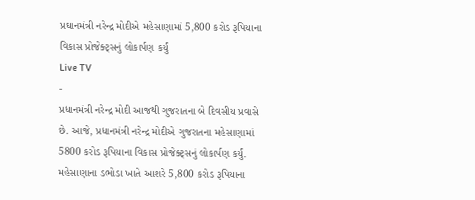પ્રઘાનમંત્રી નરેન્દ્ર મોદીએ મહેસાણામાં 5,800 કરોડ રૂપિયાના વિકાસ પ્રોજેક્ટ્સનું લોકાર્પણ કર્યું
Live TV
-
પ્રધાનમંત્રી નરેન્દ્ર મોદી આજથી ગુજરાતના બે દિવસીય પ્રવાસે છે. આજે, પ્રધાનમંત્રી નરેન્દ્ર મોદીએ ગુજરાતના મહેસાણામાં 5800 કરોડ રૂપિયાના વિકાસ પ્રોજેક્ટ્સનું લોકાર્પણ કર્યું. મહેસાણાના ડભોડા ખાતે આશરે 5,800 કરોડ રૂપિયાના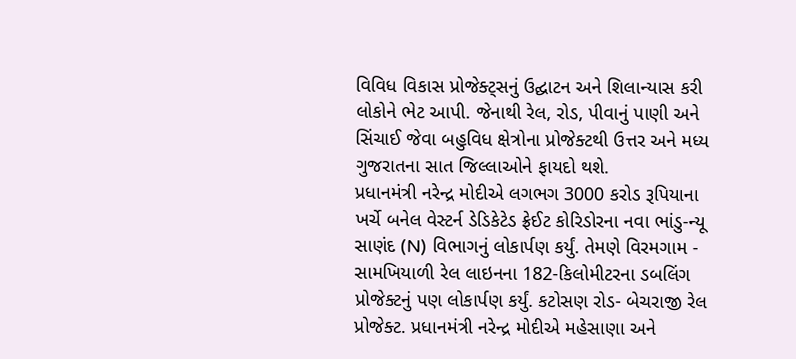વિવિધ વિકાસ પ્રોજેક્ટ્સનું ઉદ્ઘાટન અને શિલાન્યાસ કરી લોકોને ભેટ આપી. જેનાથી રેલ, રોડ, પીવાનું પાણી અને સિંચાઈ જેવા બહુવિધ ક્ષેત્રોના પ્રોજેક્ટથી ઉત્તર અને મધ્ય ગુજરાતના સાત જિલ્લાઓને ફાયદો થશે.
પ્રધાનમંત્રી નરેન્દ્ર મોદીએ લગભગ 3000 કરોડ રૂપિયાના ખર્ચે બનેલ વેસ્ટર્ન ડેડિકેટેડ ફ્રેઈટ કોરિડોરના નવા ભાંડુ-ન્યૂ સાણંદ (N) વિભાગનું લોકાર્પણ કર્યું. તેમણે વિરમગામ - સામખિયાળી રેલ લાઇનના 182-કિલોમીટરના ડબલિંગ પ્રોજેક્ટનું પણ લોકાર્પણ કર્યું. કટોસણ રોડ- બેચરાજી રેલ પ્રોજેક્ટ. પ્રધાનમંત્રી નરેન્દ્ર મોદીએ મહેસાણા અને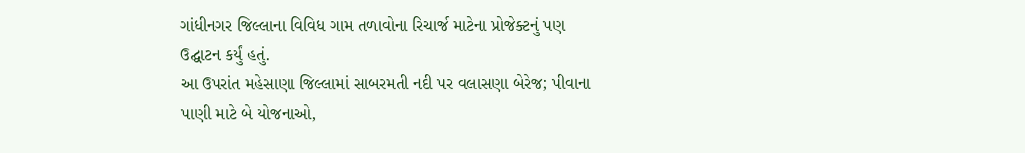ગાંધીનગર જિલ્લાના વિવિધ ગામ તળાવોના રિચાર્જ માટેના પ્રોજેક્ટનું પણ ઉદ્ઘાટન કર્યું હતું.
આ ઉપરાંત મહેસાણા જિલ્લામાં સાબરમતી નદી પર વલાસણા બેરેજ; પીવાના પાણી માટે બે યોજનાઓ,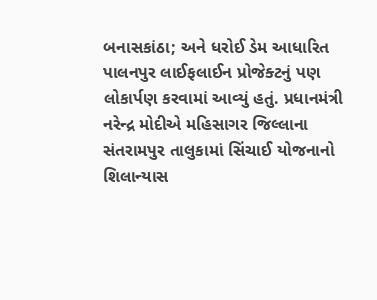બનાસકાંઠા; અને ધરોઈ ડેમ આધારિત પાલનપુર લાઈફલાઈન પ્રોજેક્ટનું પણ લોકાર્પણ કરવામાં આવ્યું હતું. પ્રધાનમંત્રી નરેન્દ્ર મોદીએ મહિસાગર જિલ્લાના સંતરામપુર તાલુકામાં સિંચાઈ યોજનાનો શિલાન્યાસ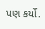પણ કર્યો.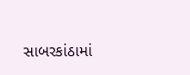સાબરકાંઠામાં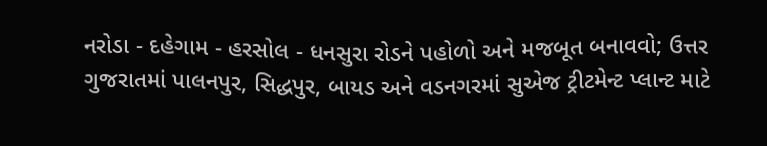નરોડા - દહેગામ - હરસોલ - ધનસુરા રોડને પહોળો અને મજબૂત બનાવવો; ઉત્તર ગુજરાતમાં પાલનપુર, સિદ્ધપુર, બાયડ અને વડનગરમાં સુએજ ટ્રીટમેન્ટ પ્લાન્ટ માટે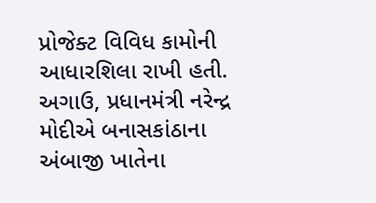પ્રોજેક્ટ વિવિધ કામોની આધારશિલા રાખી હતી.
અગાઉ, પ્રધાનમંત્રી નરેન્દ્ર મોદીએ બનાસકાંઠાના અંબાજી ખાતેના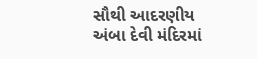સૌથી આદરણીય અંબા દેવી મંદિરમાં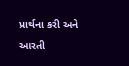પ્રાર્થના કરી અને આરતી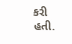કરી હતી.